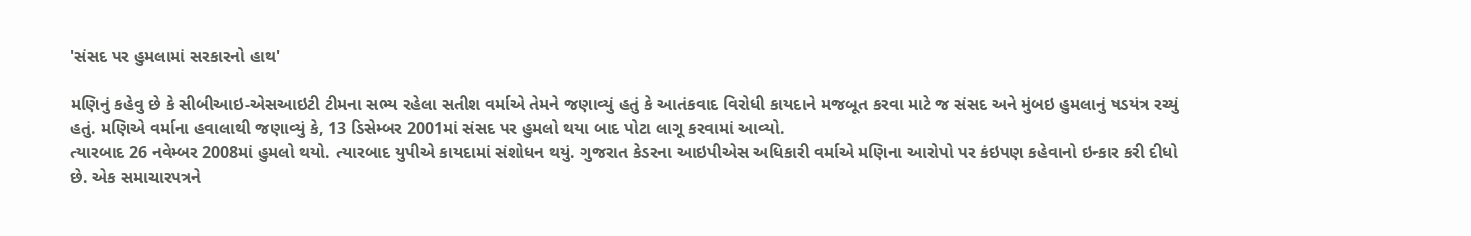'સંસદ પર હુમલામાં સરકારનો હાથ'

મણિનું કહેવુ છે કે સીબીઆઇ-એસઆઇટી ટીમના સભ્ય રહેલા સતીશ વર્માએ તેમને જણાવ્યું હતું કે આતંકવાદ વિરોધી કાયદાને મજબૂત કરવા માટે જ સંસદ અને મુંબઇ હુમલાનું ષડયંત્ર રચ્યું હતું. મણિએ વર્માના હવાલાથી જણાવ્યું કે, 13 ડિસેમ્બર 2001માં સંસદ પર હુમલો થયા બાદ પોટા લાગૂ કરવામાં આવ્યો.
ત્યારબાદ 26 નવેમ્બર 2008માં હુમલો થયો. ત્યારબાદ યુપીએ કાયદામાં સંશોધન થયું. ગુજરાત કેડરના આઇપીએસ અધિકારી વર્માએ મણિના આરોપો પર કંઇપણ કહેવાનો ઇન્કાર કરી દીધો છે. એક સમાચારપત્રને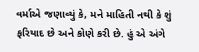વર્માએ જણાવ્યું કે, મને માહિતી નથી કે શું ફરિયાદ છે અને કોણે કરી છે. હું એ અંગે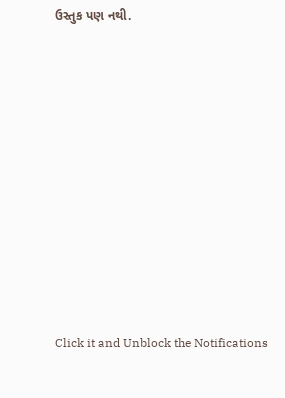ઉસ્તુક પણ નથી.












Click it and Unblock the Notifications